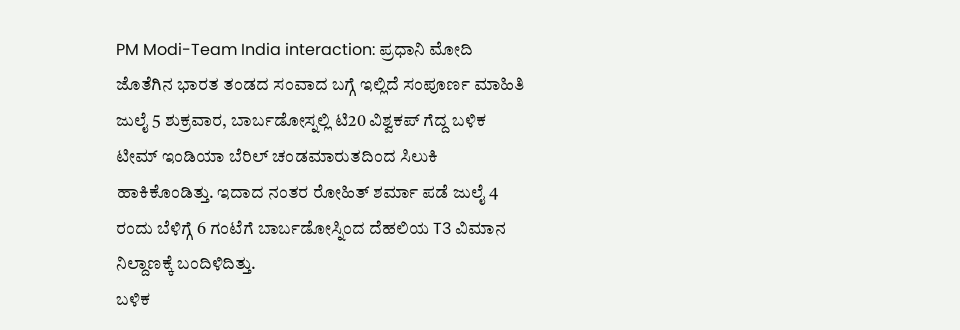PM Modi-Team India interaction: ಪ್ರಧಾನಿ ಮೋದಿ ಜೊತೆಗಿನ ಭಾರತ ತಂಡದ ಸಂವಾದ ಬಗ್ಗೆ ಇಲ್ಲಿದೆ ಸಂಪೂರ್ಣ ಮಾಹಿತಿ
ಜುಲೈ 5 ಶುಕ್ರವಾರ, ಬಾರ್ಬಡೋಸ್ನಲ್ಲಿ ಟಿ20 ವಿಶ್ವಕಪ್ ಗೆದ್ದ ಬಳಿಕ ಟೀಮ್ ಇಂಡಿಯಾ ಬೆರಿಲ್ ಚಂಡಮಾರುತದಿಂದ ಸಿಲುಕಿ ಹಾಕಿಕೊಂಡಿತ್ತು. ಇದಾದ ನಂತರ ರೋಹಿತ್ ಶರ್ಮಾ ಪಡೆ ಜುಲೈ 4 ರಂದು ಬೆಳಿಗ್ಗೆ 6 ಗಂಟೆಗೆ ಬಾರ್ಬಡೋಸ್ನಿಂದ ದೆಹಲಿಯ T3 ವಿಮಾನ ನಿಲ್ದಾಣಕ್ಕೆ ಬಂದಿಳಿದಿತ್ತು.
ಬಳಿಕ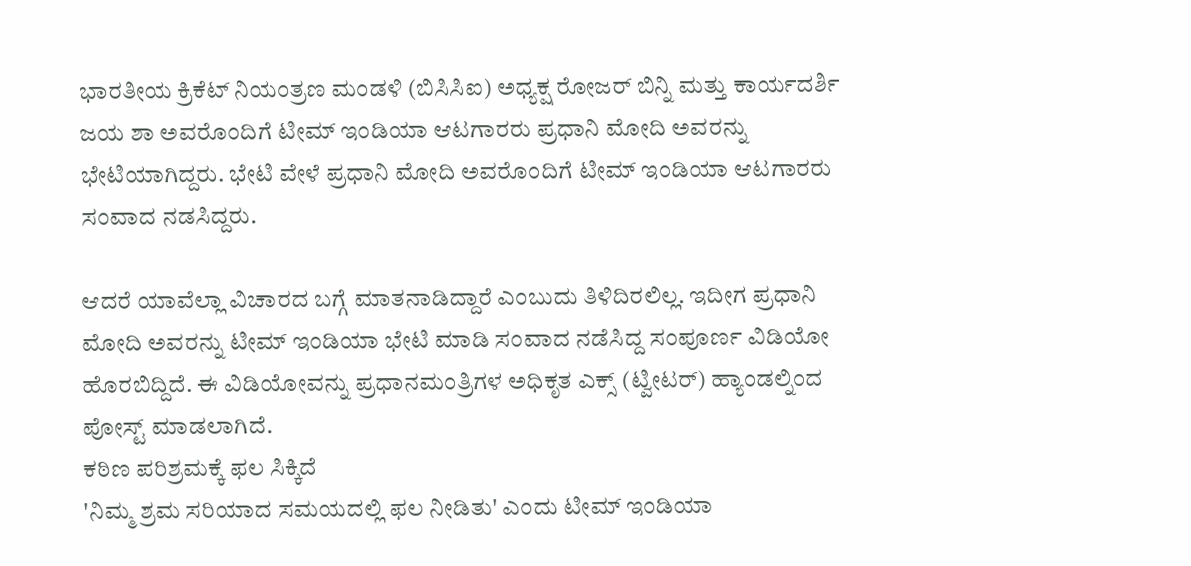ಭಾರತೀಯ ಕ್ರಿಕೆಟ್ ನಿಯಂತ್ರಣ ಮಂಡಳಿ (ಬಿಸಿಸಿಐ) ಅಧ್ಯಕ್ಷ ರೋಜರ್ ಬಿನ್ನಿ ಮತ್ತು ಕಾರ್ಯದರ್ಶಿ ಜಯ ಶಾ ಅವರೊಂದಿಗೆ ಟೀಮ್ ಇಂಡಿಯಾ ಆಟಗಾರರು ಪ್ರಧಾನಿ ಮೋದಿ ಅವರನ್ನು ಭೇಟಿಯಾಗಿದ್ದರು. ಭೇಟಿ ವೇಳೆ ಪ್ರಧಾನಿ ಮೋದಿ ಅವರೊಂದಿಗೆ ಟೀಮ್ ಇಂಡಿಯಾ ಆಟಗಾರರು ಸಂವಾದ ನಡಸಿದ್ದರು.

ಆದರೆ ಯಾವೆಲ್ಲಾ ವಿಚಾರದ ಬಗ್ಗೆ ಮಾತನಾಡಿದ್ದಾರೆ ಎಂಬುದು ತಿಳಿದಿರಲಿಲ್ಲ. ಇದೀಗ ಪ್ರಧಾನಿ ಮೋದಿ ಅವರನ್ನು ಟೀಮ್ ಇಂಡಿಯಾ ಭೇಟಿ ಮಾಡಿ ಸಂವಾದ ನಡೆಸಿದ್ದ ಸಂಪೂರ್ಣ ವಿಡಿಯೋ ಹೊರಬಿದ್ದಿದೆ. ಈ ವಿಡಿಯೋವನ್ನು ಪ್ರಧಾನಮಂತ್ರಿಗಳ ಅಧಿಕೃತ ಎಕ್ಸ್ (ಟ್ವೀಟರ್) ಹ್ಯಾಂಡಲ್ನಿಂದ ಪೋಸ್ಟ್ ಮಾಡಲಾಗಿದೆ.
ಕಠಿಣ ಪರಿಶ್ರಮಕ್ಕೆ ಫಲ ಸಿಕ್ಕಿದೆ
'ನಿಮ್ಮ ಶ್ರಮ ಸರಿಯಾದ ಸಮಯದಲ್ಲಿ ಫಲ ನೀಡಿತು' ಎಂದು ಟೀಮ್ ಇಂಡಿಯಾ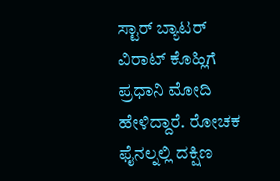ಸ್ಟಾರ್ ಬ್ಯಾಟರ್ ವಿರಾಟ್ ಕೊಹ್ಲಿಗೆ ಪ್ರಧಾನಿ ಮೋದಿ ಹೇಳಿದ್ದಾರೆ. ರೋಚಕ ಫೈನಲ್ನಲ್ಲಿ ದಕ್ಷಿಣ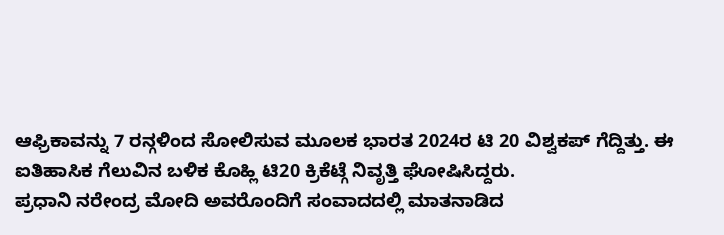ಆಫ್ರಿಕಾವನ್ನು 7 ರನ್ಗಳಿಂದ ಸೋಲಿಸುವ ಮೂಲಕ ಭಾರತ 2024ರ ಟಿ 20 ವಿಶ್ವಕಪ್ ಗೆದ್ದಿತ್ತು. ಈ ಐತಿಹಾಸಿಕ ಗೆಲುವಿನ ಬಳಿಕ ಕೊಹ್ಲಿ ಟಿ20 ಕ್ರಿಕೆಟ್ಗೆ ನಿವೃತ್ತಿ ಘೋಷಿಸಿದ್ದರು.
ಪ್ರಧಾನಿ ನರೇಂದ್ರ ಮೋದಿ ಅವರೊಂದಿಗೆ ಸಂವಾದದಲ್ಲಿ ಮಾತನಾಡಿದ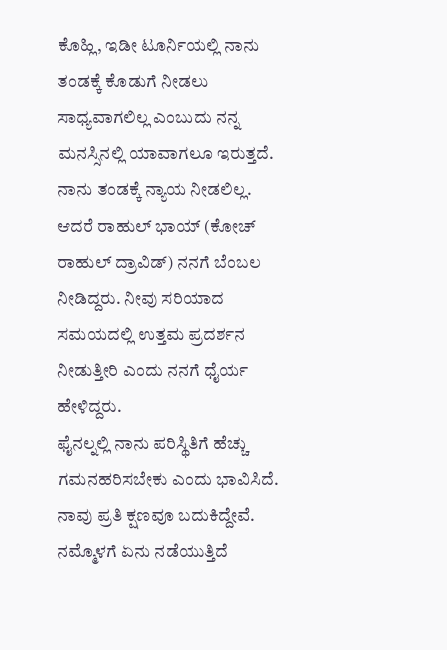ಕೊಹ್ಲಿ, ಇಡೀ ಟೂರ್ನಿಯಲ್ಲಿ ನಾನು ತಂಡಕ್ಕೆ ಕೊಡುಗೆ ನೀಡಲು ಸಾಧ್ಯವಾಗಲಿಲ್ಲ ಎಂಬುದು ನನ್ನ ಮನಸ್ಸಿನಲ್ಲಿ ಯಾವಾಗಲೂ ಇರುತ್ತದೆ. ನಾನು ತಂಡಕ್ಕೆ ನ್ಯಾಯ ನೀಡಲಿಲ್ಲ.
ಆದರೆ ರಾಹುಲ್ ಭಾಯ್ (ಕೋಚ್ ರಾಹುಲ್ ದ್ರಾವಿಡ್) ನನಗೆ ಬೆಂಬಲ ನೀಡಿದ್ದರು. ನೀವು ಸರಿಯಾದ ಸಮಯದಲ್ಲಿ ಉತ್ತಮ ಪ್ರದರ್ಶನ ನೀಡುತ್ತೀರಿ ಎಂದು ನನಗೆ ಧೈರ್ಯ ಹೇಳಿದ್ದರು.
ಫೈನಲ್ನಲ್ಲಿ ನಾನು ಪರಿಸ್ಥಿತಿಗೆ ಹೆಚ್ಚು ಗಮನಹರಿಸಬೇಕು ಎಂದು ಭಾವಿಸಿದೆ. ನಾವು ಪ್ರತಿ ಕ್ಷಣವೂ ಬದುಕಿದ್ದೇವೆ. ನಮ್ಮೊಳಗೆ ಏನು ನಡೆಯುತ್ತಿದೆ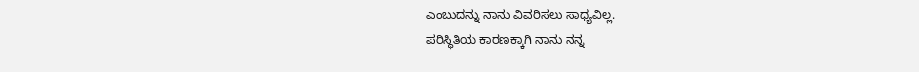ಎಂಬುದನ್ನು ನಾನು ವಿವರಿಸಲು ಸಾಧ್ಯವಿಲ್ಲ.
ಪರಿಸ್ಥಿತಿಯ ಕಾರಣಕ್ಕಾಗಿ ನಾನು ನನ್ನ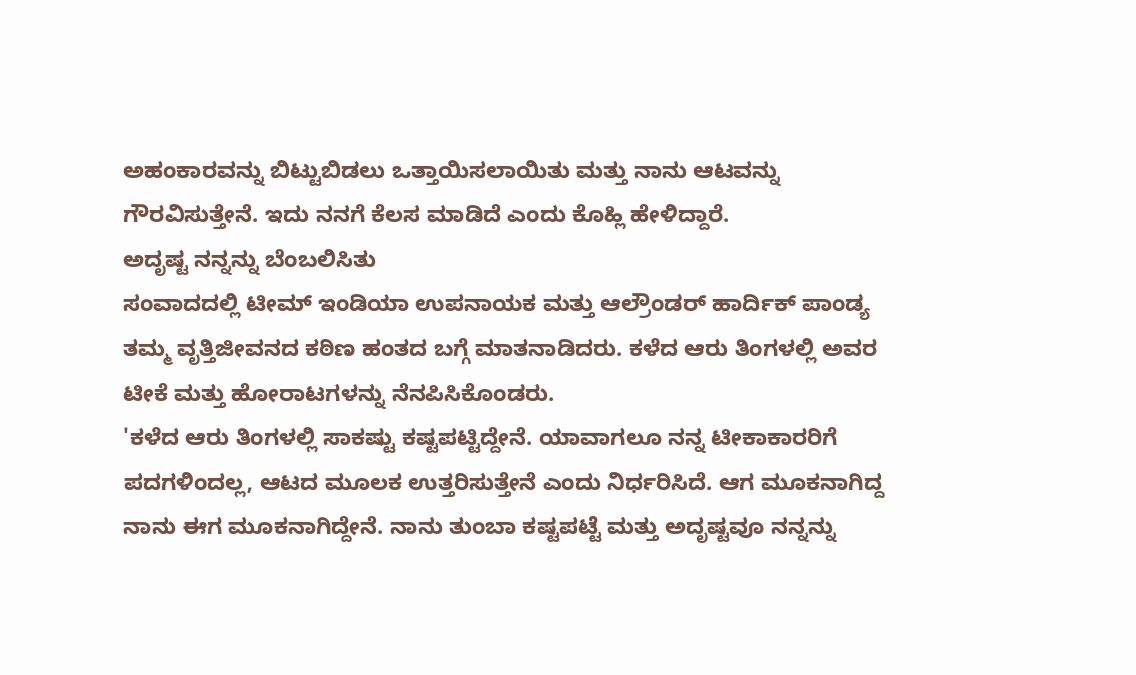ಅಹಂಕಾರವನ್ನು ಬಿಟ್ಟುಬಿಡಲು ಒತ್ತಾಯಿಸಲಾಯಿತು ಮತ್ತು ನಾನು ಆಟವನ್ನು ಗೌರವಿಸುತ್ತೇನೆ. ಇದು ನನಗೆ ಕೆಲಸ ಮಾಡಿದೆ ಎಂದು ಕೊಹ್ಲಿ ಹೇಳಿದ್ದಾರೆ.
ಅದೃಷ್ಟ ನನ್ನನ್ನು ಬೆಂಬಲಿಸಿತು
ಸಂವಾದದಲ್ಲಿ ಟೀಮ್ ಇಂಡಿಯಾ ಉಪನಾಯಕ ಮತ್ತು ಆಲ್ರೌಂಡರ್ ಹಾರ್ದಿಕ್ ಪಾಂಡ್ಯ ತಮ್ಮ ವೃತ್ತಿಜೀವನದ ಕಠಿಣ ಹಂತದ ಬಗ್ಗೆ ಮಾತನಾಡಿದರು. ಕಳೆದ ಆರು ತಿಂಗಳಲ್ಲಿ ಅವರ ಟೀಕೆ ಮತ್ತು ಹೋರಾಟಗಳನ್ನು ನೆನಪಿಸಿಕೊಂಡರು.
'ಕಳೆದ ಆರು ತಿಂಗಳಲ್ಲಿ ಸಾಕಷ್ಟು ಕಷ್ಟಪಟ್ಟಿದ್ದೇನೆ. ಯಾವಾಗಲೂ ನನ್ನ ಟೀಕಾಕಾರರಿಗೆ ಪದಗಳಿಂದಲ್ಲ, ಆಟದ ಮೂಲಕ ಉತ್ತರಿಸುತ್ತೇನೆ ಎಂದು ನಿರ್ಧರಿಸಿದೆ. ಆಗ ಮೂಕನಾಗಿದ್ದ ನಾನು ಈಗ ಮೂಕನಾಗಿದ್ದೇನೆ. ನಾನು ತುಂಬಾ ಕಷ್ಟಪಟ್ಟೆ ಮತ್ತು ಅದೃಷ್ಟವೂ ನನ್ನನ್ನು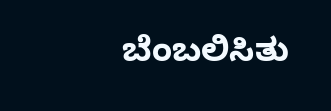ಬೆಂಬಲಿಸಿತು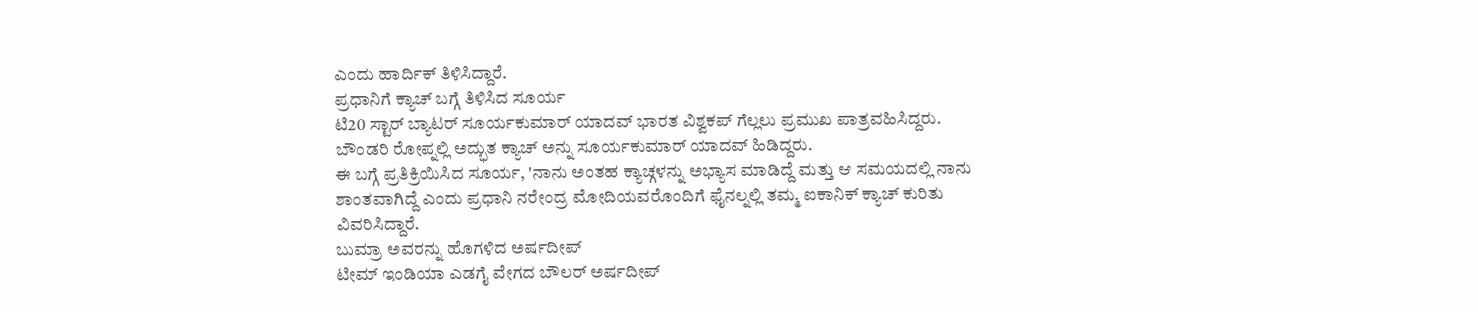ಎಂದು ಹಾರ್ದಿಕ್ ತಿಳಿಸಿದ್ದಾರೆ.
ಪ್ರಧಾನಿಗೆ ಕ್ಯಾಚ್ ಬಗ್ಗೆ ತಿಳಿಸಿದ ಸೂರ್ಯ
ಟಿ20 ಸ್ಟಾರ್ ಬ್ಯಾಟರ್ ಸೂರ್ಯಕುಮಾರ್ ಯಾದವ್ ಭಾರತ ವಿಶ್ವಕಪ್ ಗೆಲ್ಲಲು ಪ್ರಮುಖ ಪಾತ್ರವಹಿಸಿದ್ದರು.
ಬೌಂಡರಿ ರೋಪ್ನಲ್ಲಿ ಅದ್ಭುತ ಕ್ಯಾಚ್ ಅನ್ನು ಸೂರ್ಯಕುಮಾರ್ ಯಾದವ್ ಹಿಡಿದ್ದರು.
ಈ ಬಗ್ಗೆ ಪ್ರತಿಕ್ರಿಯಿಸಿದ ಸೂರ್ಯ, 'ನಾನು ಅಂತಹ ಕ್ಯಾಚ್ಗಳನ್ನು ಅಭ್ಯಾಸ ಮಾಡಿದ್ದೆ ಮತ್ತು ಆ ಸಮಯದಲ್ಲಿ ನಾನು ಶಾಂತವಾಗಿದ್ದೆ ಎಂದು ಪ್ರಧಾನಿ ನರೇಂದ್ರ ಮೋದಿಯವರೊಂದಿಗೆ ಫೈನಲ್ನಲ್ಲಿ ತಮ್ಮ ಐಕಾನಿಕ್ ಕ್ಯಾಚ್ ಕುರಿತು ವಿವರಿಸಿದ್ದಾರೆ.
ಬುಮ್ರಾ ಅವರನ್ನು ಹೊಗಳಿದ ಅರ್ಷದೀಪ್
ಟೀಮ್ ಇಂಡಿಯಾ ಎಡಗೈ ವೇಗದ ಬೌಲರ್ ಅರ್ಷದೀಪ್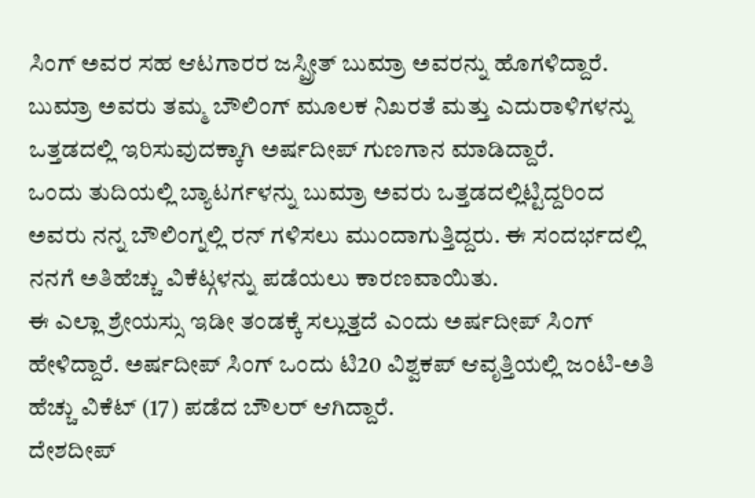ಸಿಂಗ್ ಅವರ ಸಹ ಆಟಗಾರರ ಜಸ್ಪ್ರೀತ್ ಬುಮ್ರಾ ಅವರನ್ನು ಹೊಗಳಿದ್ದಾರೆ. ಬುಮ್ರಾ ಅವರು ತಮ್ಮ ಬೌಲಿಂಗ್ ಮೂಲಕ ನಿಖರತೆ ಮತ್ತು ಎದುರಾಳಿಗಳನ್ನು ಒತ್ತಡದಲ್ಲಿ ಇರಿಸುವುದಕ್ಕಾಗಿ ಅರ್ಷದೀಪ್ ಗುಣಗಾನ ಮಾಡಿದ್ದಾರೆ.
ಒಂದು ತುದಿಯಲ್ಲಿ ಬ್ಯಾಟರ್ಗಳನ್ನು ಬುಮ್ರಾ ಅವರು ಒತ್ತಡದಲ್ಲಿಟ್ಟಿದ್ದರಿಂದ ಅವರು ನನ್ನ ಬೌಲಿಂಗ್ನಲ್ಲಿ ರನ್ ಗಳಿಸಲು ಮುಂದಾಗುತ್ತಿದ್ದರು. ಈ ಸಂದರ್ಭದಲ್ಲಿ ನನಗೆ ಅತಿಹೆಚ್ಚು ವಿಕೆಟ್ಗಳನ್ನು ಪಡೆಯಲು ಕಾರಣವಾಯಿತು.
ಈ ಎಲ್ಲಾ ಶ್ರೇಯಸ್ಸು ಇಡೀ ತಂಡಕ್ಕೆ ಸಲ್ಲುತ್ತದೆ ಎಂದು ಅರ್ಷದೀಪ್ ಸಿಂಗ್ ಹೇಳಿದ್ದಾರೆ. ಅರ್ಷದೀಪ್ ಸಿಂಗ್ ಒಂದು ಟಿ20 ವಿಶ್ವಕಪ್ ಆವೃತ್ತಿಯಲ್ಲಿ ಜಂಟಿ-ಅತಿ ಹೆಚ್ಚು ವಿಕೆಟ್ (17) ಪಡೆದ ಬೌಲರ್ ಆಗಿದ್ದಾರೆ.
ದೇಶದೀಪ್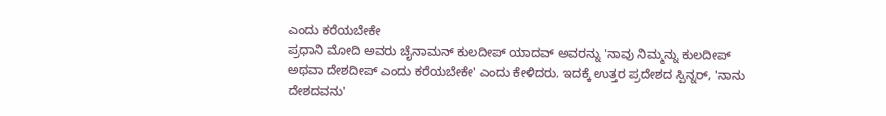ಎಂದು ಕರೆಯಬೇಕೇ
ಪ್ರಧಾನಿ ಮೋದಿ ಅವರು ಚೈನಾಮನ್ ಕುಲದೀಪ್ ಯಾದವ್ ಅವರನ್ನು 'ನಾವು ನಿಮ್ಮನ್ನು ಕುಲದೀಪ್ ಅಥವಾ ದೇಶದೀಪ್ ಎಂದು ಕರೆಯಬೇಕೇ' ಎಂದು ಕೇಳಿದರು. ಇದಕ್ಕೆ ಉತ್ತರ ಪ್ರದೇಶದ ಸ್ಪಿನ್ನರ್, 'ನಾನು ದೇಶದವನು'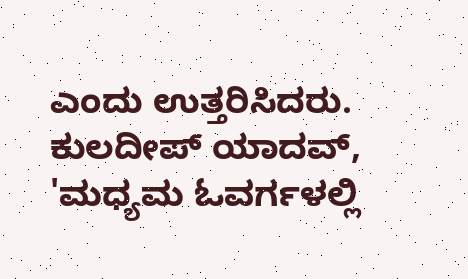ಎಂದು ಉತ್ತರಿಸಿದರು.
ಕುಲದೀಪ್ ಯಾದವ್, 'ಮಧ್ಯಮ ಓವರ್ಗಳಲ್ಲಿ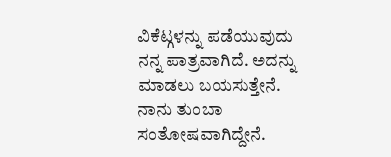ವಿಕೆಟ್ಗಳನ್ನು ಪಡೆಯುವುದು ನನ್ನ ಪಾತ್ರವಾಗಿದೆ. ಅದನ್ನು ಮಾಡಲು ಬಯಸುತ್ತೇನೆ. ನಾನು ತುಂಬಾ ಸಂತೋಷವಾಗಿದ್ದೇನೆ.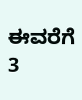ಈವರೆಗೆ 3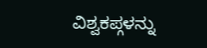ವಿಶ್ವಕಪ್ಗಳನ್ನು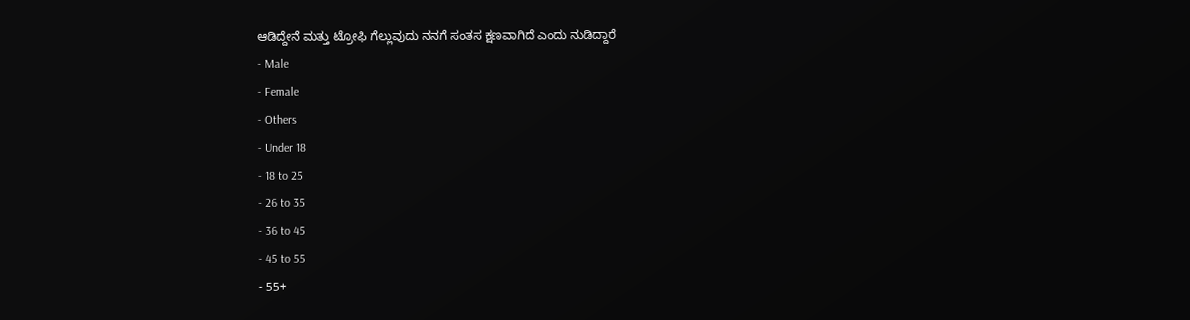ಆಡಿದ್ದೇನೆ ಮತ್ತು ಟ್ರೋಫಿ ಗೆಲ್ಲುವುದು ನನಗೆ ಸಂತಸ ಕ್ಷಣವಾಗಿದೆ ಎಂದು ನುಡಿದ್ದಾರೆ
- Male
- Female
- Others
- Under 18
- 18 to 25
- 26 to 35
- 36 to 45
- 45 to 55
- 55+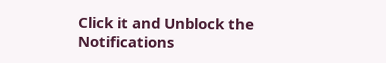Click it and Unblock the Notifications